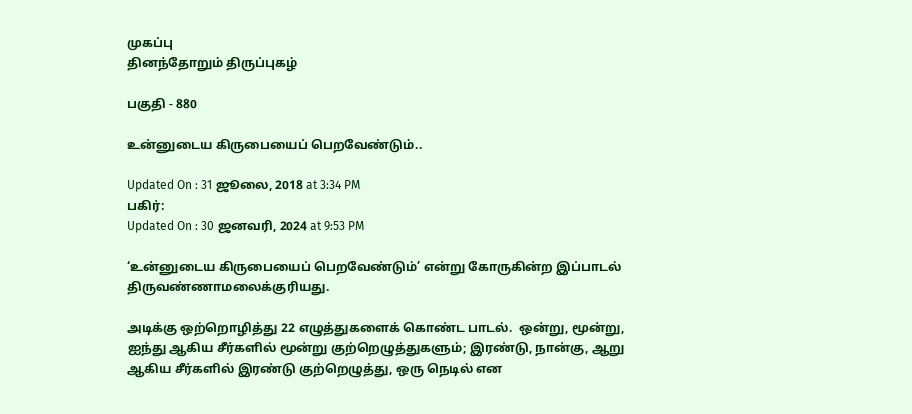முகப்பு
தினந்தோறும் திருப்புகழ்

பகுதி - 880

உன்னுடைய கிருபையைப் பெறவேண்டும்..

Updated On : 31 ஜூலை, 2018 at 3:34 PM
பகிர்:
Updated On : 30 ஜனவரி, 2024 at 9:53 PM

‘உன்னுடைய கிருபையைப் பெறவேண்டும்’ என்று கோருகின்ற இப்பாடல் திருவண்ணாமலைக்குரியது.

அடிக்கு ஒற்றொழித்து 22 எழுத்துகளைக் கொண்ட பாடல்.  ஒன்று, மூன்று, ஐந்து ஆகிய சீர்களில் மூன்று குற்றெழுத்துகளும்; இரண்டு, நான்கு, ஆறு ஆகிய சீர்களில் இரண்டு குற்றெழுத்து, ஒரு நெடில் என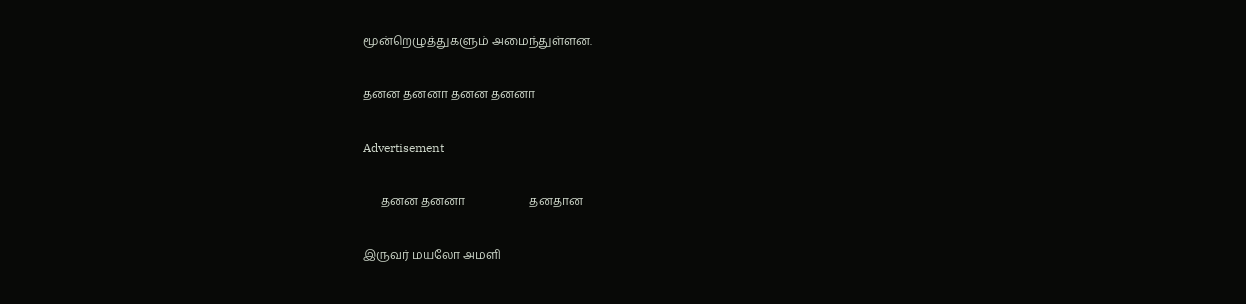மூன்றெழுத்துகளும் அமைந்துள்ளன.

தனன தனனா தனன தனனா

Advertisement

      தனன தனனா                      தனதான

இருவர் மயலோ அமளி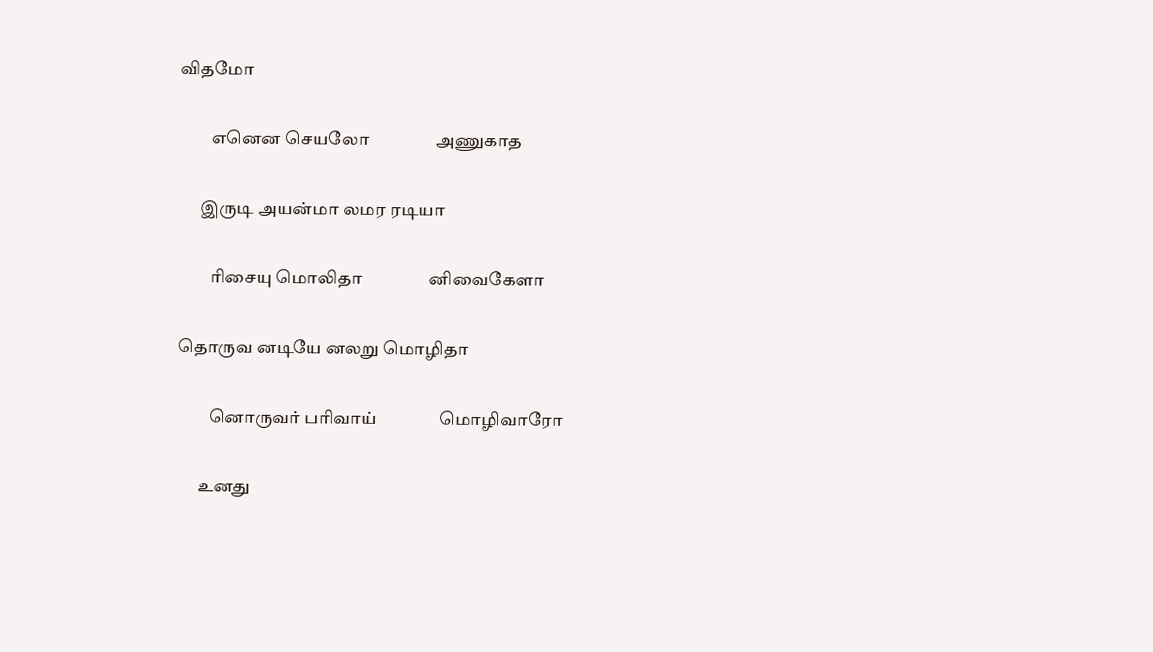விதமோ

         எனென செயலோ                அணுகாத

      இருடி அயன்மா லமர ரடியா

         ரிசையு மொலிதா                னிவைகேளா

தொருவ னடியே னலறு மொழிதா

         னொருவர் பரிவாய்               மொழிவாரோ

      உனது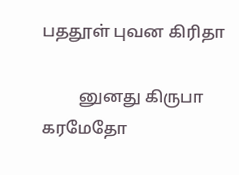பததூள் புவன கிரிதா

         னுனது கிருபா                   கரமேதோ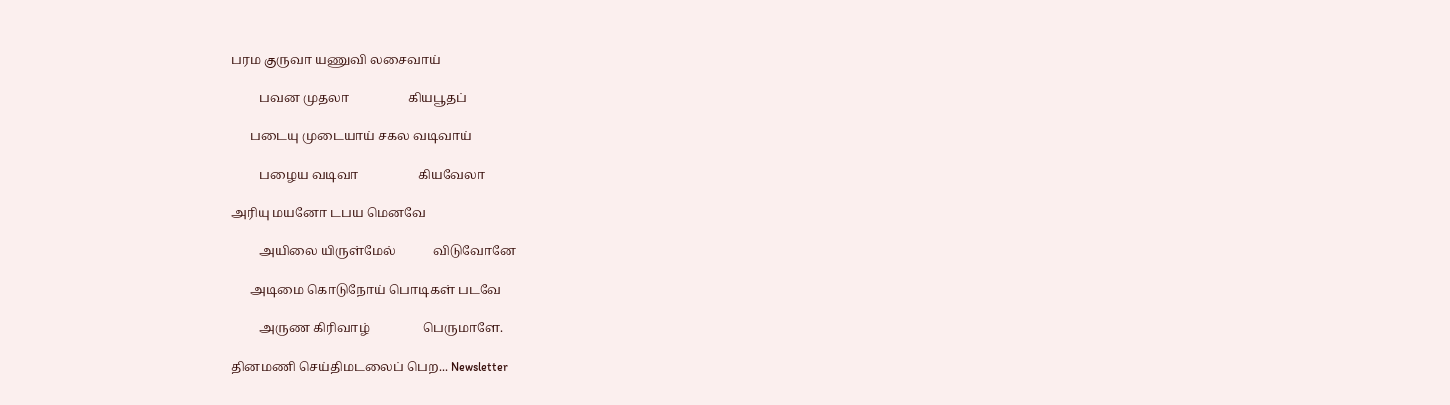பரம குருவா யணுவி லசைவாய்

         பவன முதலா                   கியபூதப்

      படையு முடையாய் சகல வடிவாய்

         பழைய வடிவா                   கியவேலா

அரியு மயனோ டபய மெனவே

         அயிலை யிருள்மேல்            விடுவோனே

      அடிமை கொடுநோய் பொடிகள் படவே

         அருண கிரிவாழ்                 பெருமாளே.

தினமணி செய்திமடலைப் பெற... Newsletter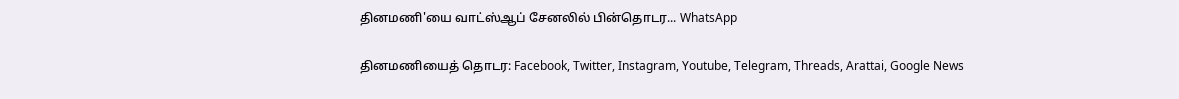தினமணி'யை வாட்ஸ்ஆப் சேனலில் பின்தொடர... WhatsApp

தினமணியைத் தொடர: Facebook, Twitter, Instagram, Youtube, Telegram, Threads, Arattai, Google News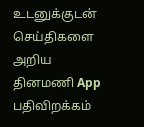உடனுக்குடன் செய்திகளை அறிய தினமணி App பதிவிறக்கம்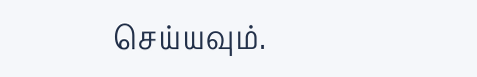செய்யவும்.